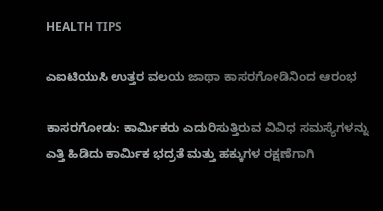HEALTH TIPS

ಎಐಟಿಯುಸಿ ಉತ್ತರ ವಲಯ ಜಾಥಾ ಕಾಸರಗೋಡಿನಿಂದ ಆರಂಭ

ಕಾಸರಗೋಡು: ಕಾರ್ಮಿಕರು ಎದುರಿಸುತ್ತಿರುವ ವಿವಿಧ ಸಮಸ್ಯೆಗಳನ್ನು ಎತ್ತಿ ಹಿಡಿದು ಕಾರ್ಮಿಕ ಭದ್ರತೆ ಮತ್ತು ಹಕ್ಕುಗಳ ರಕ್ಷಣೆಗಾಗಿ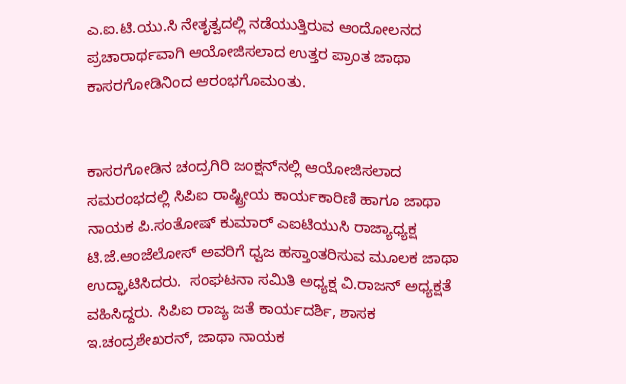ಎ.ಐ.ಟಿ.ಯು.ಸಿ ನೇತೃತ್ವದಲ್ಲಿ ನಡೆಯುತ್ತಿರುವ ಆಂದೋಲನದ ಪ್ರಚಾರಾರ್ಥವಾಗಿ ಆಯೋಜಿಸಲಾದ ಉತ್ತರ ಪ್ರಾಂತ ಜಾಥಾ ಕಾಸರಗೋಡಿನಿಂದ ಆರಂಭಗೊಮoತು.


ಕಾಸರಗೋಡಿನ ಚಂದ್ರಗಿರಿ ಜಂಕ್ಷನ್‍ನಲ್ಲಿ ಆಯೋಜಿಸಲಾದ ಸಮರಂಭದಲ್ಲಿ ಸಿಪಿಐ ರಾಷ್ಟ್ರೀಯ ಕಾರ್ಯಕಾರಿಣಿ ಹಾಗೂ ಜಾಥಾ ನಾಯಕ ಪಿ.ಸಂತೋಷ್ ಕುಮಾರ್ ಎಐಟಿಯುಸಿ ರಾಜ್ಯಾಧ್ಯಕ್ಷ ಟಿ.ಜೆ.ಆಂಜೆಲೋಸ್ ಅವರಿಗೆ ಧ್ವಜ ಹಸ್ತಾಂತರಿಸುವ ಮೂಲಕ ಜಾಥಾ ಉದ್ಘಾಟಿಸಿದರು.  ಸಂಘಟನಾ ಸಮಿತಿ ಅಧ್ಯಕ್ಷ ವಿ.ರಾಜನ್ ಅಧ್ಯಕ್ಷತೆ ವಹಿಸಿದ್ದರು. ಸಿಪಿಐ ರಾಜ್ಯ ಜತೆ ಕಾರ್ಯದರ್ಶಿ, ಶಾಸಕ ಇ.ಚಂದ್ರಶೇಖರನ್, ಜಾಥಾ ನಾಯಕ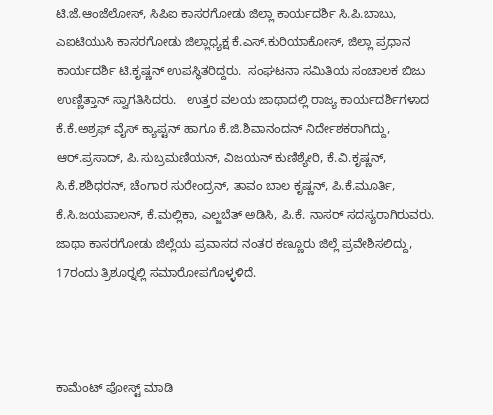ಟಿ.ಜೆ.ಆಂಜೆಲೋಸ್, ಸಿಪಿಐ ಕಾಸರಗೋಡು ಜಿಲ್ಲಾ ಕಾರ್ಯದರ್ಶಿ ಸಿ.ಪಿ.ಬಾಬು, ಎಐಟಿಯುಸಿ ಕಾಸರಗೋಡು ಜಿಲ್ಲಾಧ್ಯಕ್ಷ ಕೆ.ಎಸ್.ಕುರಿಯಾಕೋಸ್, ಜಿಲ್ಲಾ ಪ್ರಧಾನ ಕಾರ್ಯದರ್ಶಿ ಟಿ.ಕೃಷ್ಣನ್ ಉಪಸ್ಥಿತರಿದ್ದರು.  ಸಂಘಟನಾ ಸಮಿತಿಯ ಸಂಚಾಲಕ ಬಿಜು ಉಣ್ಣಿತ್ತಾನ್ ಸ್ವಾಗತಿಸಿದರು.   ಉತ್ತರ ವಲಯ ಜಾಥಾದಲ್ಲಿ ರಾಜ್ಯ ಕಾರ್ಯದರ್ಶಿಗಳಾದ ಕೆ.ಕೆ.ಅಶ್ರಫ್ ವೈಸ್ ಕ್ಯಾಪ್ಟನ್ ಹಾಗೂ ಕೆ.ಜಿ.ಶಿವಾನಂದನ್ ನಿರ್ದೇಶಕರಾಗಿದ್ದು, ಆರ್.ಪ್ರಸಾದ್, ಪಿ.ಸುಬ್ರಮಣಿಯನ್, ವಿಜಯನ್ ಕುಣಿಶ್ಯೇರಿ, ಕೆ.ವಿ.ಕೃಷ್ಣನ್, ಸಿ.ಕೆ.ಶಶಿಧರನ್, ಚೆಂಗಾರ ಸುರೇಂದ್ರನ್, ತಾವಂ ಬಾಲ ಕೃಷ್ಣನ್, ಪಿ.ಕೆ.ಮೂರ್ತಿ, ಕೆ.ಸಿ.ಜಯಪಾಲನ್, ಕೆ.ಮಲ್ಲಿಕಾ, ಎಲ್ಜಬೆತ್ ಅಡಿಸಿ, ಪಿ.ಕೆ. ನಾಸರ್ ಸದಸ್ಯರಾಗಿರುವರು. ಜಾಥಾ ಕಾಸರಗೋಡು ಜಿಲ್ಲೆಯ ಪ್ರವಾಸದ ನಂತರ ಕಣ್ಣೂರು ಜಿಲ್ಲೆ ಪ್ರವೇಶಿಸಲಿದ್ದು, 17ರಂದು ತ್ರಿಶೂರ್‍ನಲ್ಲಿ ಸಮಾರೋಪಗೊಳ್ಳಳಿದೆ.



ಕಾಮೆಂಟ್‌‌ ಪೋಸ್ಟ್‌ ಮಾಡಿ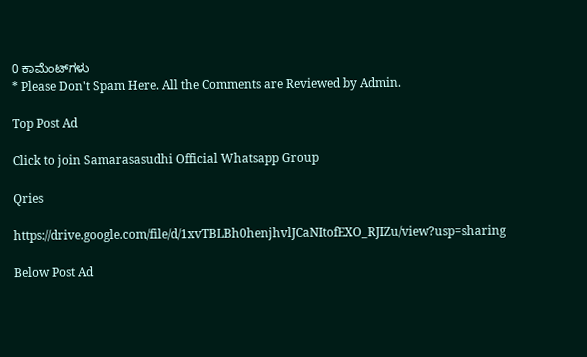0 ಕಾಮೆಂಟ್‌ಗಳು
* Please Don't Spam Here. All the Comments are Reviewed by Admin.

Top Post Ad

Click to join Samarasasudhi Official Whatsapp Group

Qries

https://drive.google.com/file/d/1xvTBLBh0henjhvlJCaNItofEXO_RJIZu/view?usp=sharing

Below Post Ad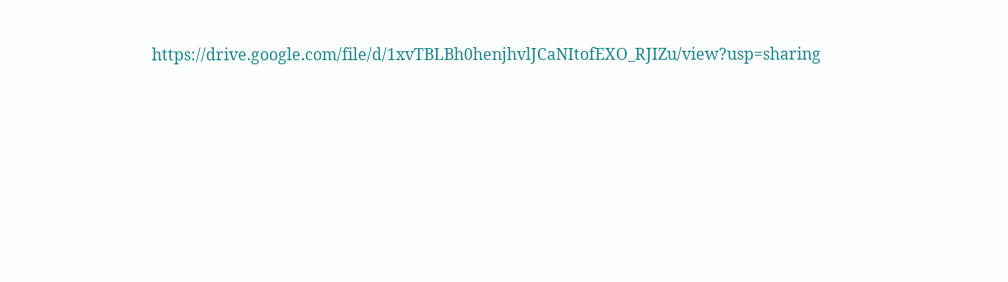https://drive.google.com/file/d/1xvTBLBh0henjhvlJCaNItofEXO_RJIZu/view?usp=sharing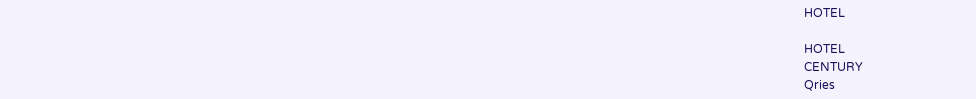HOTEL

HOTEL
CENTURY
Qries